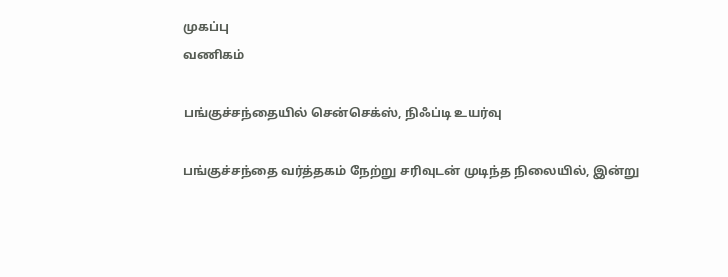முகப்பு
வணிகம்

பங்குச்சந்தையில் சென்செக்ஸ், நிஃப்டி உயர்வு

பங்குச்சந்தை வர்த்தகம் நேற்று சரிவுடன் முடிந்த நிலையில், இன்று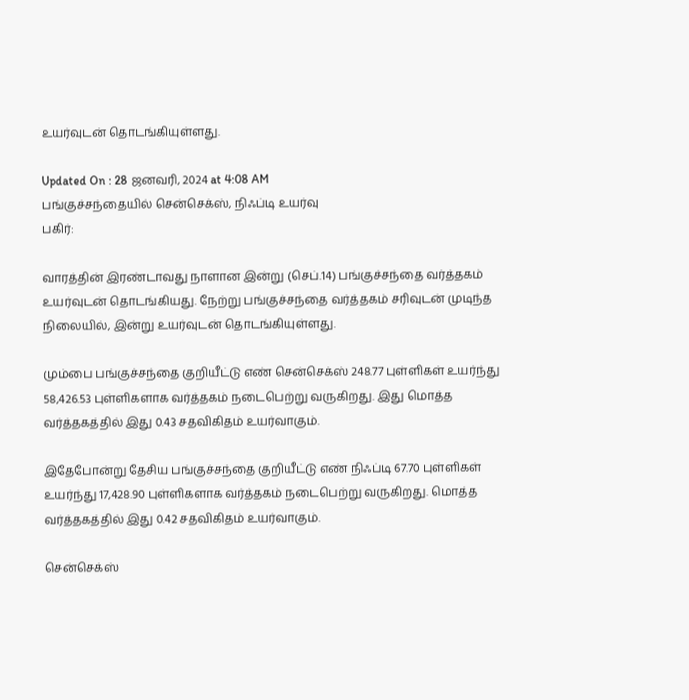உயர்வுடன் தொடங்கியுள்ளது.

Updated On : 28 ஜனவரி, 2024 at 4:08 AM
பங்குச்சந்தையில் சென்செக்ஸ், நிஃப்டி உயர்வு
பகிர்:

வாரத்தின் இரண்டாவது நாளான இன்று (செப்.14) பங்குச்சந்தை வர்த்தகம் உயர்வுடன் தொடங்கியது. நேற்று பங்குச்சந்தை வர்த்தகம் சரிவுடன் முடிந்த நிலையில், இன்று உயர்வுடன் தொடங்கியுள்ளது.

மும்பை பங்குச்சந்தை குறியீட்டு எண் சென்செக்ஸ் 248.77 புள்ளிகள் உயர்ந்து 58,426.53 புள்ளிகளாக வர்த்தகம் நடைபெற்று வருகிறது. இது மொத்த வர்த்தகத்தில் இது 0.43 சதவிகிதம் உயர்வாகும்.

இதேபோன்று தேசிய பங்குச்சந்தை குறியீட்டு எண் நிஃப்டி 67.70 புள்ளிகள் உயர்ந்து 17,428.90 புள்ளிகளாக வர்த்தகம் நடைபெற்று வருகிறது. மொத்த வர்த்தகத்தில் இது 0.42 சதவிகிதம் உயர்வாகும்.

சென்செக்ஸ்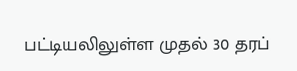பட்டியலிலுள்ள முதல் 30 தரப்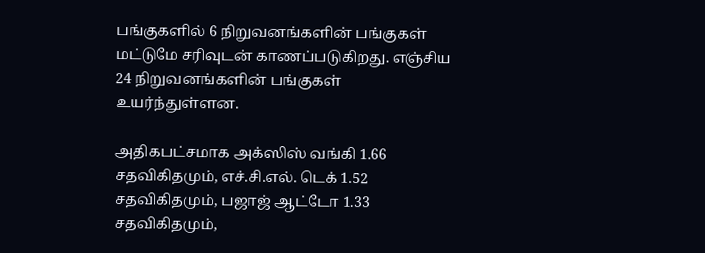பங்குகளில் 6 நிறுவனங்களின் பங்குகள் மட்டுமே சரிவுடன் காணப்படுகிறது. எஞ்சிய 24 நிறுவனங்களின் பங்குகள் உயர்ந்துள்ளன.

அதிகபட்சமாக அக்ஸிஸ் வங்கி 1.66 சதவிகிதமும், எச்.சி.எல். டெக் 1.52 சதவிகிதமும், பஜாஜ் ஆட்டோ 1.33 சதவிகிதமும்,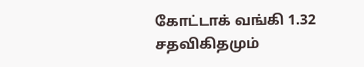கோட்டாக் வங்கி 1.32 சதவிகிதமும்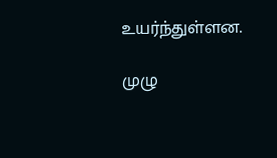உயர்ந்துள்ளன.

முழு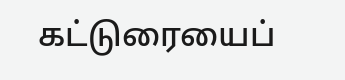கட்டுரையைப்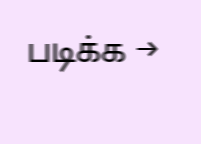படிக்க →